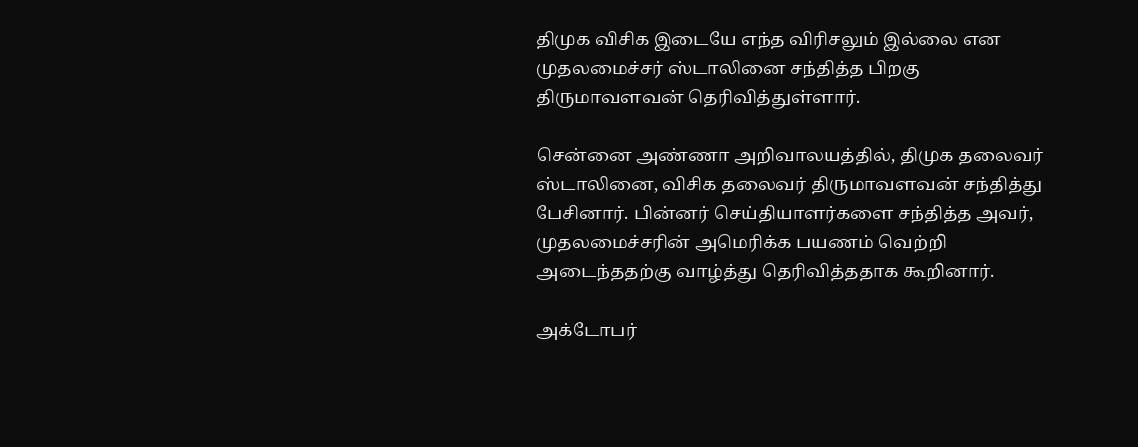திமுக விசிக இடையே எந்த விரிசலும் இல்லை என முதலமைச்சர் ஸ்டாலினை சந்தித்த பிறகு திருமாவளவன் தெரிவித்துள்ளார்.

சென்னை அண்ணா அறிவாலயத்தில், திமுக தலைவர் ஸ்டாலினை, விசிக தலைவர் திருமாவளவன் சந்தித்து பேசினார். பின்னர் செய்தியாளர்களை சந்தித்த அவர், முதலமைச்சரின் அமெரிக்க பயணம் வெற்றி அடைந்த‍தற்கு வாழ்த்து தெரிவித்த‍தாக கூறினார்.

அக்டோபர்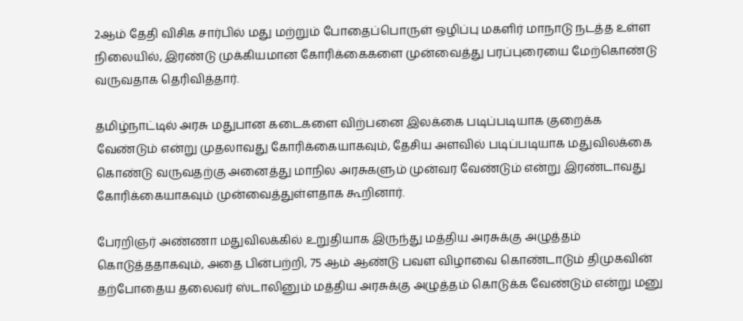2ஆம் தேதி விசிக சார்பில் மது மற்றும் போதைப்பொருள் ஒழிப்பு மகளிர் மாநாடு நடத்த உள்ள நிலையில், இரண்டு முக்கியமான கோரிக்கைகளை முன்வைத்து பரப்புரையை மேற்கொண்டு வருவதாக தெரிவித்தார்.

தமிழ்நாட்டில் அரசு மதுபான கடைகளை விற்பனை இலக்கை படிப்படியாக குறைக்க வேண்டும் என்று முதலாவது கோரிக்கையாகவும், தேசிய அளவில் படிப்படியாக மதுவிலக்கை கொண்டு வருவதற்கு அனைத்து மாநில அரசுகளும் முன்வர வேண்டும் என்று இரண்டாவது கோரிக்கையாகவும் முன்வைத்துள்ளதாக கூறினார்.

பேரறிஞர் அண்ணா மதுவிலக்கில் உறுதியாக இருந்து மத்திய அரசுக்கு அழுத்தம் கொடுத்த‍தாகவும், அதை பின்பற்றி, 75 ஆம் ஆண்டு பவள விழாவை கொண்டாடும் திமுகவின் தற்போதைய தலைவர் ஸ்டாலினும் மத்திய அரசுக்கு அழுத்தம் கொடுக்க வேண்டும் என்று மனு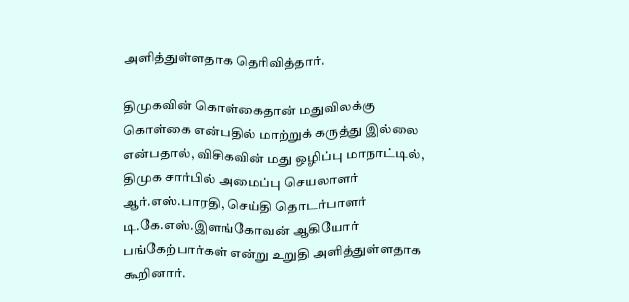அளித்துள்ளதாக தெரிவித்தார்.

திமுகவின் கொள்கைதான் மதுவிலக்கு கொள்கை என்பதில் மாற்றுக் கருத்து இல்லை என்பதால், விசிகவின் மது ஒழிப்பு மாநாட்டில், திமுக சார்பில் அமைப்பு செயலாளர் ஆர்.எஸ்.பாரதி, செய்தி தொடர்பாளர் டி.கே.எஸ்.இளங்கோவன் ஆகியோர் பங்கேற்பார்கள் என்று உறுதி அளித்துள்ளதாக கூறினார்.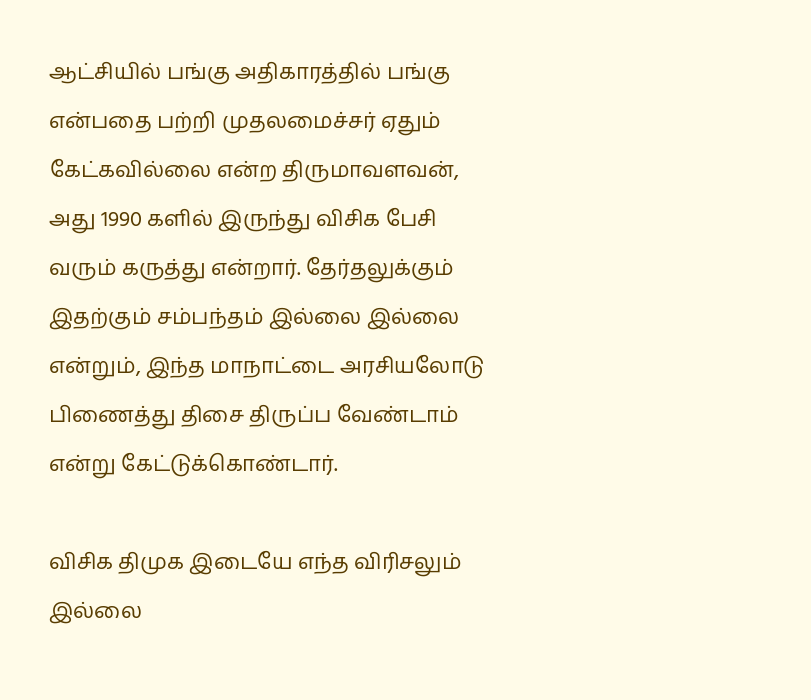ஆட்சியில் பங்கு அதிகாரத்தில் பங்கு என்பதை பற்றி முதலமைச்சர் ஏதும் கேட்கவில்லை என்ற திருமாவளவன், அது 1990 களில் இருந்து விசிக பேசி வரும் கருத்து என்றார். தேர்தலுக்கும் இதற்கும் சம்பந்தம் இல்லை இல்லை என்றும், இந்த மாநாட்டை அரசியலோடு பிணைத்து திசை திருப்ப வேண்டாம் என்று கேட்டுக்கொண்டார்.

விசிக திமுக இடையே எந்த விரிசலும் இல்லை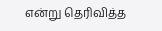என்று தெரிவித்த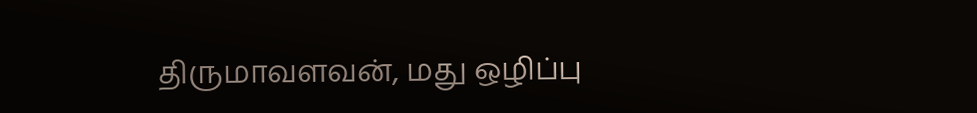திருமாவளவன், மது ஒழிப்பு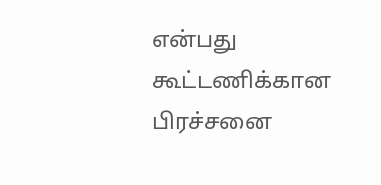என்பது கூட்டணிக்கான பிரச்சனை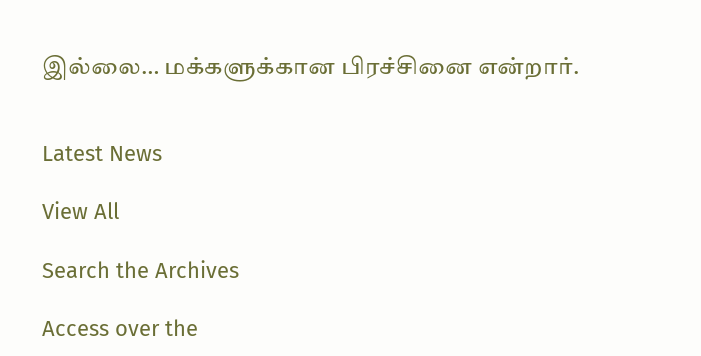இல்லை… மக்களுக்கான பிரச்சினை என்றார்.


Latest News

View All

Search the Archives

Access over the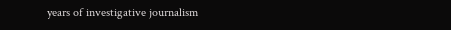years of investigative journalism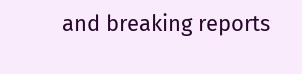and breaking reports